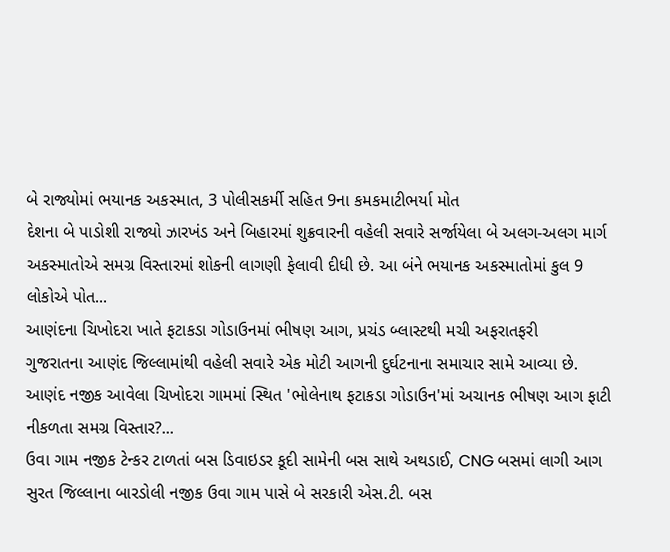બે રાજ્યોમાં ભયાનક અકસ્માત, 3 પોલીસકર્મી સહિત 9ના કમકમાટીભર્યા મોત
દેશના બે પાડોશી રાજ્યો ઝારખંડ અને બિહારમાં શુક્રવારની વહેલી સવારે સર્જાયેલા બે અલગ-અલગ માર્ગ અકસ્માતોએ સમગ્ર વિસ્તારમાં શોકની લાગણી ફેલાવી દીધી છે. આ બંને ભયાનક અકસ્માતોમાં કુલ 9 લોકોએ પોત...
આણંદના ચિખોદરા ખાતે ફટાકડા ગોડાઉનમાં ભીષણ આગ, પ્રચંડ બ્લાસ્ટથી મચી અફરાતફરી
ગુજરાતના આણંદ જિલ્લામાંથી વહેલી સવારે એક મોટી આગની દુર્ઘટનાના સમાચાર સામે આવ્યા છે. આણંદ નજીક આવેલા ચિખોદરા ગામમાં સ્થિત 'ભોલેનાથ ફટાકડા ગોડાઉન'માં અચાનક ભીષણ આગ ફાટી નીકળતા સમગ્ર વિસ્તાર?...
ઉવા ગામ નજીક ટેન્કર ટાળતાં બસ ડિવાઇડર કૂદી સામેની બસ સાથે અથડાઈ, CNG બસમાં લાગી આગ
સુરત જિલ્લાના બારડોલી નજીક ઉવા ગામ પાસે બે સરકારી એસ.ટી. બસ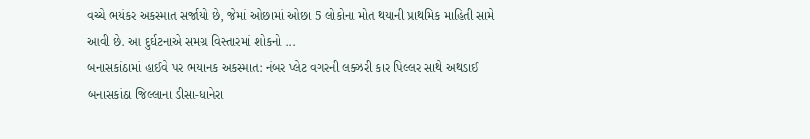વચ્ચે ભયંકર અકસ્માત સર્જાયો છે, જેમાં ઓછામાં ઓછા 5 લોકોના મોત થયાની પ્રાથમિક માહિતી સામે આવી છે. આ દુર્ઘટનાએ સમગ્ર વિસ્તારમાં શોકનો ...
બનાસકાંઠામાં હાઈવે પર ભયાનક અકસ્માત: નંબર પ્લેટ વગરની લક્ઝરી કાર પિલ્લર સાથે અથડાઈ
બનાસકાંઠા જિલ્લાના ડીસા-ધાનેરા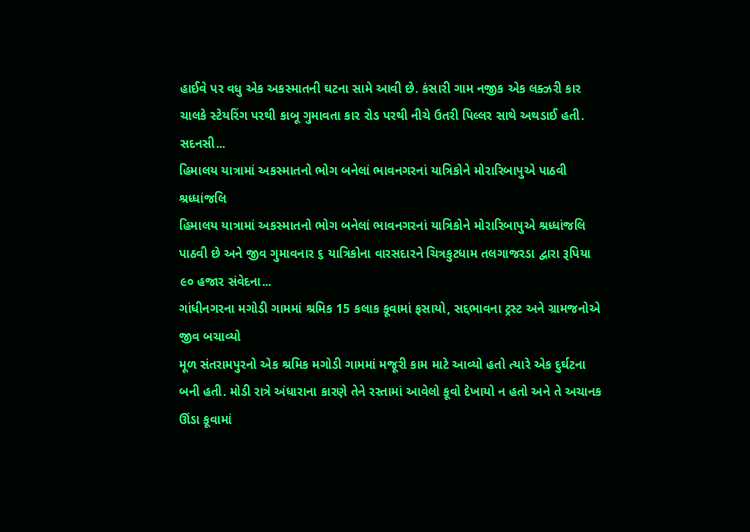હાઈવે પર વધુ એક અકસ્માતની ઘટના સામે આવી છે. કંસારી ગામ નજીક એક લક્ઝરી કાર ચાલકે સ્ટેયરિંગ પરથી કાબૂ ગુમાવતા કાર રોડ પરથી નીચે ઉતરી પિલ્લર સાથે અથડાઈ હતી. સદનસી...
હિમાલય યાત્રામાં અકસ્માતનો ભોગ બનેલાં ભાવનગરનાં યાત્રિકોને મોરારિબાપુએ પાઠવી શ્રધ્ધાંજલિ
હિમાલય યાત્રામાં અકસ્માતનો ભોગ બનેલાં ભાવનગરનાં યાત્રિકોને મોરારિબાપુએ શ્રધ્ધાંજલિ પાઠવી છે અને જીવ ગુમાવનાર ૬ યાત્રિકોના વારસદારને ચિત્રકુટધામ તલગાજરડા દ્વારા રૂપિયા ૯૦ હજાર સંવેદના...
ગાંધીનગરના મગોડી ગામમાં શ્રમિક 15 કલાક કૂવામાં ફસાયો, સદ્દભાવના ટ્રસ્ટ અને ગ્રામજનોએ જીવ બચાવ્યો
મૂળ સંતરામપુરનો એક શ્રમિક મગોડી ગામમાં મજૂરી કામ માટે આવ્યો હતો ત્યારે એક દુર્ઘટના બની હતી. મોડી રાત્રે અંધારાના કારણે તેને રસ્તામાં આવેલો કૂવો દેખાયો ન હતો અને તે અચાનક ઊંડા કૂવામાં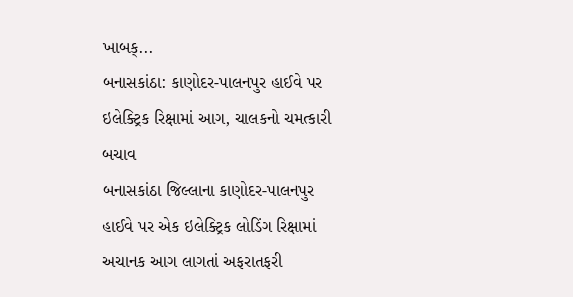ખાબક્...
બનાસકાંઠા: કાણોદર-પાલનપુર હાઈવે પર ઇલેક્ટ્રિક રિક્ષામાં આગ, ચાલકનો ચમત્કારી બચાવ
બનાસકાંઠા જિલ્લાના કાણોદર-પાલનપુર હાઈવે પર એક ઇલેક્ટ્રિક લોડિંગ રિક્ષામાં અચાનક આગ લાગતાં અફરાતફરી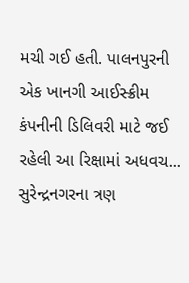મચી ગઈ હતી. પાલનપુરની એક ખાનગી આઈસ્ક્રીમ કંપનીની ડિલિવરી માટે જઈ રહેલી આ રિક્ષામાં અધવચ...
સુરેન્દ્રનગરના ત્રણ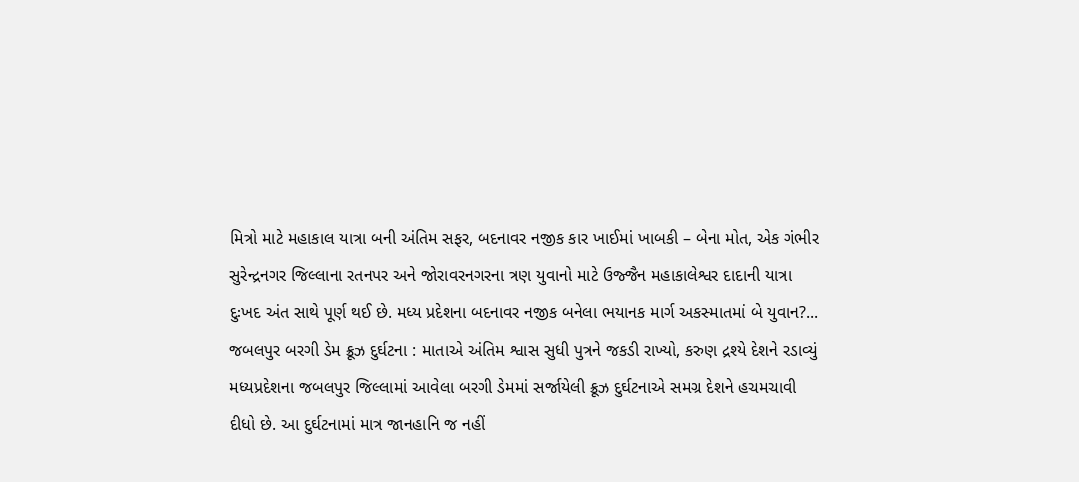મિત્રો માટે મહાકાલ યાત્રા બની અંતિમ સફર, બદનાવર નજીક કાર ખાઈમાં ખાબકી – બેના મોત, એક ગંભીર
સુરેન્દ્રનગર જિલ્લાના રતનપર અને જોરાવરનગરના ત્રણ યુવાનો માટે ઉજ્જૈન મહાકાલેશ્વર દાદાની યાત્રા દુઃખદ અંત સાથે પૂર્ણ થઈ છે. મધ્ય પ્રદેશના બદનાવર નજીક બનેલા ભયાનક માર્ગ અકસ્માતમાં બે યુવાન?...
જબલપુર બરગી ડેમ ક્રૂઝ દુર્ઘટના : માતાએ અંતિમ શ્વાસ સુધી પુત્રને જકડી રાખ્યો, કરુણ દ્રશ્યે દેશને રડાવ્યું
મધ્યપ્રદેશના જબલપુર જિલ્લામાં આવેલા બરગી ડેમમાં સર્જાયેલી ક્રૂઝ દુર્ઘટનાએ સમગ્ર દેશને હચમચાવી દીધો છે. આ દુર્ઘટનામાં માત્ર જાનહાનિ જ નહીં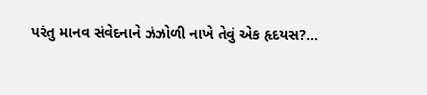પરંતુ માનવ સંવેદનાને ઝંઝોળી નાખે તેવું એક હૃદયસ?...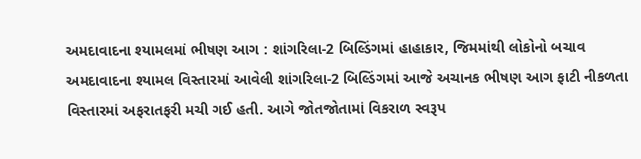અમદાવાદના શ્યામલમાં ભીષણ આગ : શાંગરિલા-2 બિલ્ડિંગમાં હાહાકાર, જિમમાંથી લોકોનો બચાવ
અમદાવાદના શ્યામલ વિસ્તારમાં આવેલી શાંગરિલા-2 બિલ્ડિંગમાં આજે અચાનક ભીષણ આગ ફાટી નીકળતા વિસ્તારમાં અફરાતફરી મચી ગઈ હતી. આગે જોતજોતામાં વિકરાળ સ્વરૂપ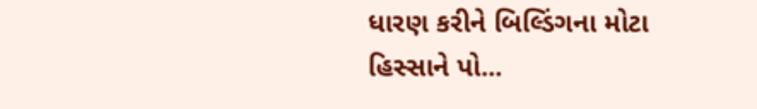ધારણ કરીને બિલ્ડિંગના મોટા હિસ્સાને પો...